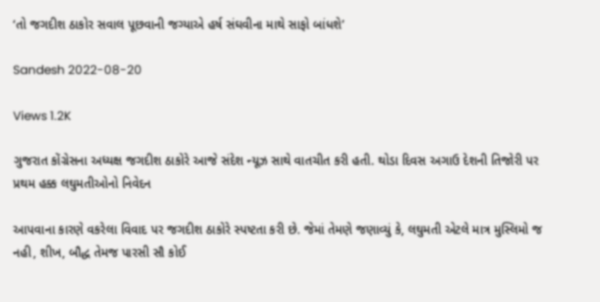‘તો જગદીશ ઠાકોર સવાલ પૂછવાની જગ્યાએ હર્ષ સંઘવીના માથે સાફો બાંધશે’

Sandesh 2022-08-20

Views 1.2K

ગુજરાત કોંગ્રેસના અધ્યક્ષ જગદીશ ઠાકોરે આજે સંદેશ ન્યૂઝ સાથે વાતચીત કરી હતી. થોડા દિવસ અગાઉ દેશની તિજોરી પર પ્રથમ હક્ક લઘુમતીઓનો નિવેદન

આપવાના કારણે વકરેલા વિવાદ પર જગદીશ ઠાકોરે સ્પષ્ટતા કરી છે. જેમાં તેમણે જણાવ્યું કે, લઘુમતી એટલે માત્ર મુસ્લિમો જ નહી, શીખ, બૌદ્ધ તેમજ પારસી સૌ કોઈ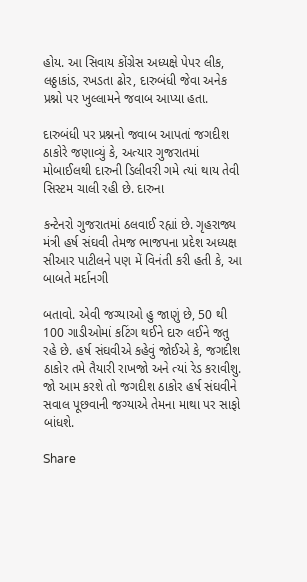હોય. આ સિવાય કોંગ્રેસ અધ્યક્ષે પેપર લીક, લઠ્ઠાકાંડ, રખડતા ઢોર, દારુબંધી જેવા અનેક પ્રશ્નો પર ખુલ્લામને જવાબ આપ્યા હતા.

દારુબંધી પર પ્રશ્નનો જવાબ આપતાં જગદીશ ઠાકોરે જણાવ્યું કે, અત્યાર ગુજરાતમાં મોબાઈલથી દારુની ડિલીવરી ગમે ત્યાં થાય તેવી સિસ્ટમ ચાલી રહી છે. દારુના

કન્ટેનરો ગુજરાતમાં ઠલવાઈ રહ્યાં છે. ગૃહરાજ્ય મંત્રી હર્ષ સંઘવી તેમજ ભાજપના પ્રદેશ અધ્યક્ષ સીઆર પાટીલને પણ મેં વિનંતી કરી હતી કે, આ બાબતે મર્દાનગી

બતાવો. એવી જગ્યાઓ હુ જાણું છે, 50 થી 100 ગાડીઓમાં કટિંગ થઈને દારુ લઈને જતુ રહે છે. હર્ષ સંઘવીએ કહેવું જોઈએ કે, જગદીશ ઠાકોર તમે તૈયારી રાખજો અને ત્યાં રેડ કરાવીશુ. જો આમ કરશે તો જગદીશ ઠાકોર હર્ષ સંઘવીને સવાલ પૂછવાની જગ્યાએ તેમના માથા પર સાફો બાંધશે.

Share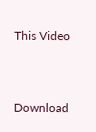This Video


Download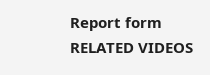Report form
RELATED VIDEOS